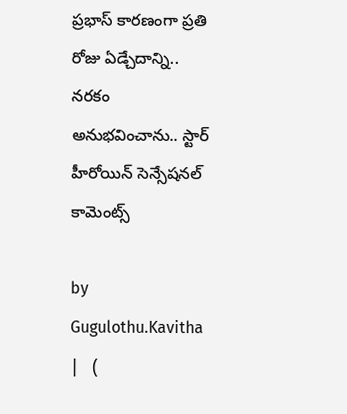ప్రభాస్ కారణంగా ప్రతి రోజు ఏడ్చేదాన్ని.. నరకం అనుభవించాను.. స్టార్ హీరోయిన్ సెన్సేషనల్ కామెంట్స్

by Gugulothu.Kavitha |   (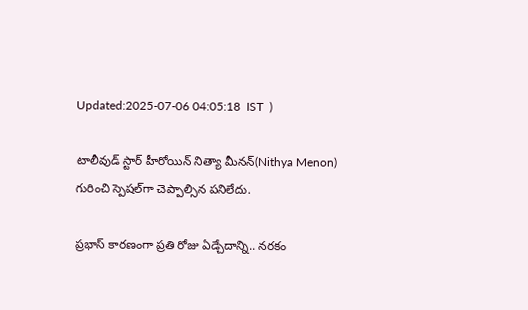Updated:2025-07-06 04:05:18  IST  )

టాలీవుడ్ స్టార్ హీరోయిన్ నిత్యా మీనన్(Nithya Menon) గురించి స్పెషల్‌గా చెప్పాల్సిన పనిలేదు.

ప్రభాస్ కారణంగా ప్రతి రోజు ఏడ్చేదాన్ని.. నరకం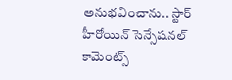అనుభవించాను.. స్టార్ హీరోయిన్ సెన్సేషనల్ కామెంట్స్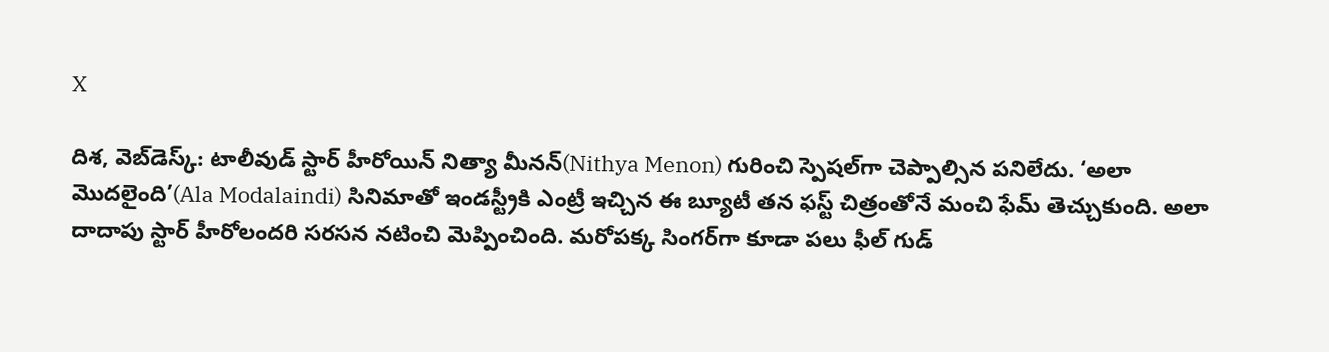X

దిశ, వెబ్‌డెస్క్: టాలీవుడ్ స్టార్ హీరోయిన్ నిత్యా మీనన్(Nithya Menon) గురించి స్పెషల్‌గా చెప్పాల్సిన పనిలేదు. ‘అలా మొదలైంది’(Ala Modalaindi) సినిమాతో ఇండస్ట్రీకి ఎంట్రీ ఇచ్చిన ఈ బ్యూటీ తన ఫస్ట్ చిత్రంతోనే మంచి ఫేమ్ తెచ్చుకుంది. అలా దాదాపు స్టార్ హీరోలందరి సరసన నటించి మెప్పించింది. మరోపక్క సింగర్‌గా కూడా పలు ఫీల్ గుడ్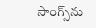సాంగ్స్‌ను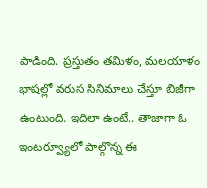పాడింది. ప్రస్తుతం తమిళం, మలయాళం భాషల్లో వరుస సినిమాలు చేస్తూ బిజీగా ఉంటుంది. ఇదిలా ఉంటే.. తాజాగా ఓ ఇంటర్వ్యూలో పాల్గొన్న ఈ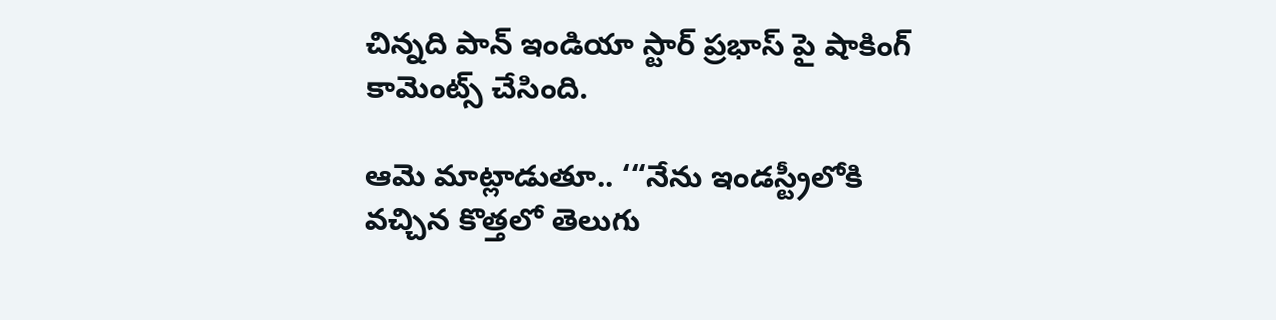చిన్నది పాన్ ఇండియా స్టార్ ప్రభాస్ పై షాకింగ్ కామెంట్స్ చేసింది.

ఆమె మాట్లాడుతూ.. ‘“నేను ఇండస్ట్రీలోకి వచ్చిన కొత్తలో తెలుగు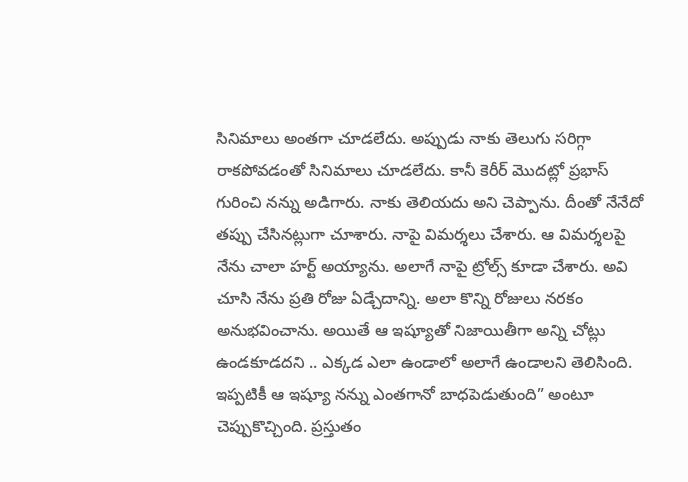సినిమాలు అంతగా చూడలేదు. అప్పుడు నాకు తెలుగు సరిగ్గా రాకపోవడంతో సినిమాలు చూడలేదు. కానీ కెరీర్ మొదట్లో ప్రభాస్ గురించి నన్ను అడిగారు. నాకు తెలియదు అని చెప్పాను. దీంతో నేనేదో తప్పు చేసినట్లుగా చూశారు. నాపై విమర్శలు చేశారు. ఆ విమర్శలపై నేను చాలా హర్ట్ అయ్యాను. అలాగే నాపై ట్రోల్స్ కూడా చేశారు. అవి చూసి నేను ప్రతి రోజు ఏడ్చేదాన్ని. అలా కొన్ని రోజులు నరకం అనుభవించాను. అయితే ఆ ఇష్యూతో నిజాయితీగా అన్ని చోట్లు ఉండకూడదని .. ఎక్కడ ఎలా ఉండాలో అలాగే ఉండాలని తెలిసింది. ఇప్పటికీ ఆ ఇష్యూ నన్ను ఎంతగానో బాధపెడుతుంది” అంటూ చెప్పుకొచ్చింది. ప్రస్తుతం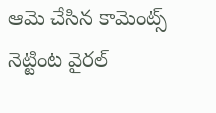ఆమె చేసిన కామెంట్స్ నెట్టింట వైరల్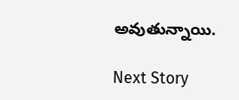అవుతున్నాయి.

Next Story